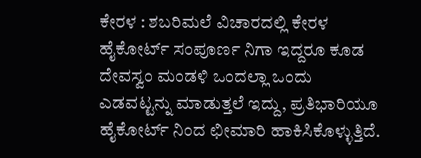ಕೇರಳ : ಶಬರಿಮಲೆ ವಿಚಾರದಲ್ಲಿ ಕೇರಳ ಹೈಕೋರ್ಟ್ ಸಂಪೂರ್ಣ ನಿಗಾ ಇದ್ದರೂ ಕೂಡ ದೇವಸ್ವಂ ಮಂಡಳಿ ಒಂದಲ್ಲಾ ಒಂದು ಎಡವಟ್ಟನ್ನು ಮಾಡುತ್ತಲೆ ಇದ್ದು, ಪ್ರತಿಭಾರಿಯೂ ಹೈಕೋರ್ಟ್ ನಿಂದ ಛೀಮಾರಿ ಹಾಕಿಸಿಕೊಳ್ಳುತ್ತಿದೆ.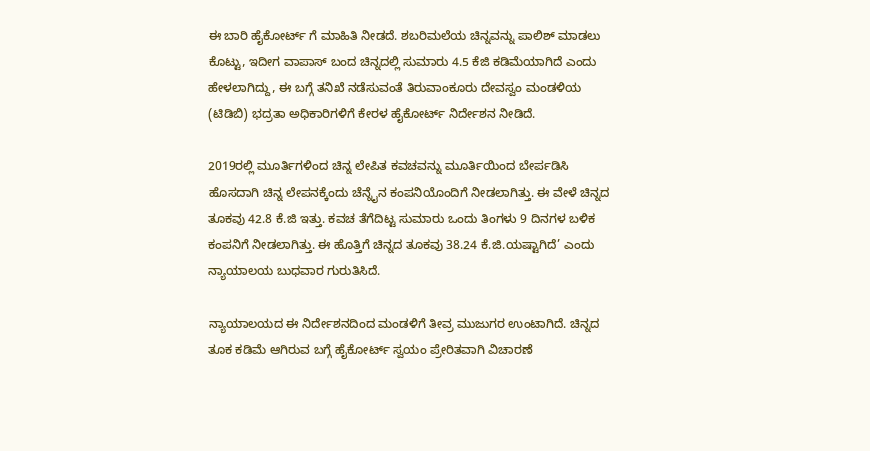ಈ ಬಾರಿ ಹೈಕೋರ್ಟ್ ಗೆ ಮಾಹಿತಿ ನೀಡದೆ. ಶಬರಿಮಲೆಯ ಚಿನ್ನವನ್ನು ಪಾಲಿಶ್ ಮಾಡಲು ಕೊಟ್ಟು, ಇದೀಗ ವಾಪಾಸ್ ಬಂದ ಚಿನ್ನದಲ್ಲಿ ಸುಮಾರು 4.5 ಕೆಜಿ ಕಡಿಮೆಯಾಗಿದೆ ಎಂದು ಹೇಳಲಾಗಿದ್ದು, ಈ ಬಗ್ಗೆ ತನಿಖೆ ನಡೆಸುವಂತೆ ತಿರುವಾಂಕೂರು ದೇವಸ್ವಂ ಮಂಡಳಿಯ (ಟಿಡಿಬಿ) ಭದ್ರತಾ ಅಧಿಕಾರಿಗಳಿಗೆ ಕೇರಳ ಹೈಕೋರ್ಟ್‌ ನಿರ್ದೇಶನ ನೀಡಿದೆ.

2019ರಲ್ಲಿ ಮೂರ್ತಿಗಳಿಂದ ಚಿನ್ನ ಲೇಪಿತ ಕವಚವನ್ನು ಮೂರ್ತಿಯಿಂದ ಬೇರ್ಪಡಿಸಿ ಹೊಸದಾಗಿ ಚಿನ್ನ ಲೇಪನಕ್ಕೆಂದು ಚೆನ್ನೈನ ಕಂಪನಿಯೊಂದಿಗೆ ನೀಡಲಾಗಿತ್ತು. ಈ ವೇಳೆ ಚಿನ್ನದ ತೂಕವು 42.8 ಕೆ.ಜಿ ಇತ್ತು. ಕವಚ ತೆಗೆದಿಟ್ಟ ಸುಮಾರು ಒಂದು ತಿಂಗಳು 9 ದಿನಗಳ ಬಳಿಕ ಕಂಪನಿಗೆ ನೀಡಲಾಗಿತ್ತು. ಈ ಹೊತ್ತಿಗೆ ಚಿನ್ನದ ತೂಕವು 38.24 ಕೆ.ಜಿ.ಯಷ್ಟಾಗಿದೆ’ ಎಂದು ನ್ಯಾಯಾಲಯ ಬುಧವಾರ ಗುರುತಿಸಿದೆ.

ನ್ಯಾಯಾಲಯದ ಈ ನಿರ್ದೇಶನದಿಂದ ಮಂಡಳಿಗೆ ತೀವ್ರ ಮುಜುಗರ ಉಂಟಾಗಿದೆ. ಚಿನ್ನದ ತೂಕ ಕಡಿಮೆ ಆಗಿರುವ ಬಗ್ಗೆ ಹೈಕೋರ್ಟ್‌ ಸ್ವಯಂ ಪ್ರೇರಿತವಾಗಿ ವಿಚಾರಣೆ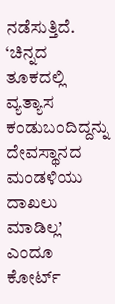ನಡೆಸುತ್ತಿದೆ. ‘ಚಿನ್ನದ ತೂಕದಲ್ಲಿ ವ್ಯತ್ಯಾಸ ಕಂಡುಬಂದಿದ್ದನ್ನು ದೇವಸ್ಥಾನದ ಮಂಡಳಿಯು ದಾಖಲು ಮಾಡಿಲ್ಲ’ ಎಂದೂ ಕೋರ್ಟ್‌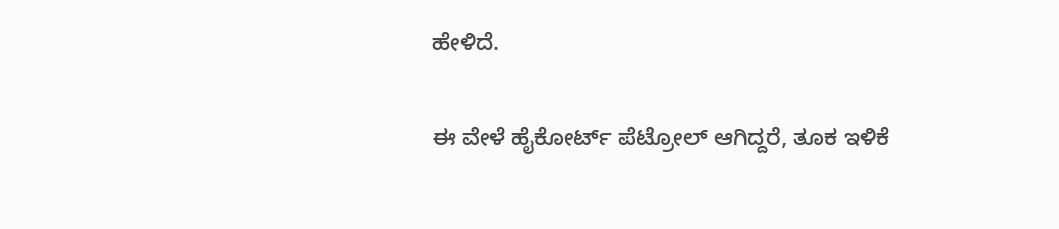ಹೇಳಿದೆ.

ಈ ವೇಳೆ ಹೈಕೋರ್ಟ್ ಪೆಟ್ರೋಲ್ ಆಗಿದ್ದರೆ, ತೂಕ ಇಳಿಕೆ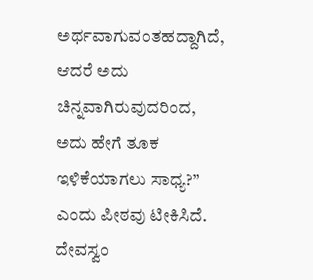ಅರ್ಥವಾಗುವಂತಹದ್ದಾಗಿದೆ, ಆದರೆ ಅದು ಚಿನ್ನವಾಗಿರುವುದರಿಂದ, ಅದು ಹೇಗೆ ತೂಕ ಇಳಿಕೆಯಾಗಲು ಸಾಧ್ಯ?” ಎಂದು ಪೀಠವು ಟೀಕಿಸಿದೆ. ದೇವಸ್ವಂ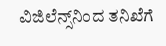ವಿಜಿಲೆನ್ಸ್‌ನಿಂದ ತನಿಖೆಗೆ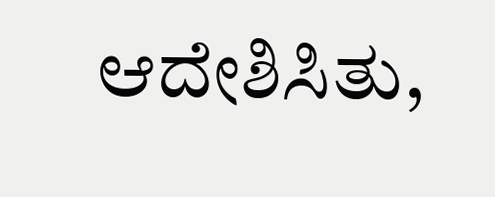ಆದೇಶಿಸಿತು,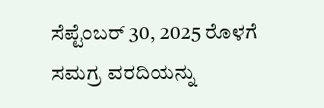ಸೆಪ್ಟೆಂಬರ್ 30, 2025 ರೊಳಗೆ ಸಮಗ್ರ ವರದಿಯನ್ನು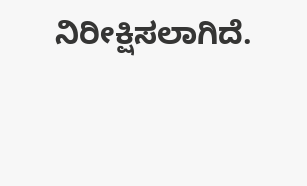ನಿರೀಕ್ಷಿಸಲಾಗಿದೆ.